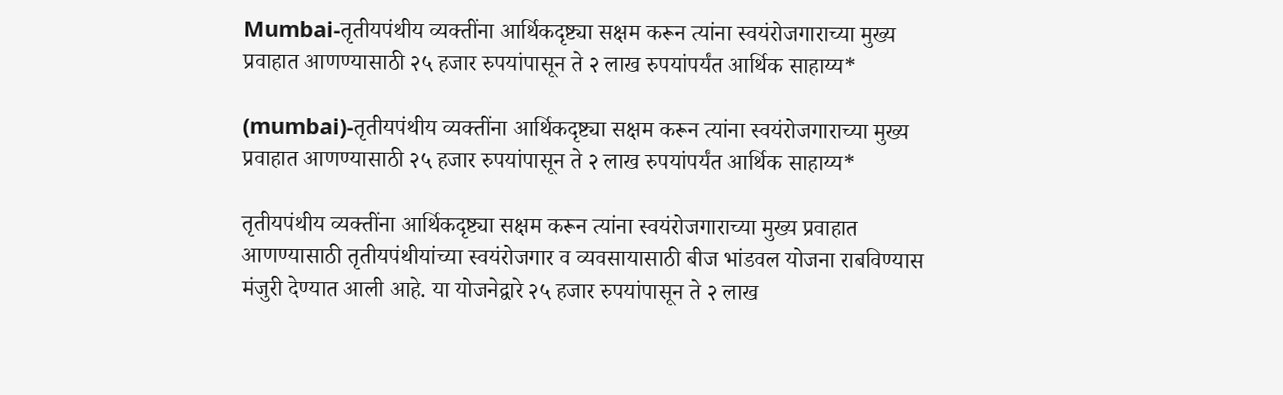Mumbai-तृतीयपंथीय व्यक्तींना आर्थिकदृष्ट्या सक्षम करून त्यांना स्वयंरोजगाराच्या मुख्य प्रवाहात आणण्यासाठी २५ हजार रुपयांपासून ते २ लाख रुपयांपर्यंत आर्थिक साहाय्य*

(mumbai)-तृतीयपंथीय व्यक्तींना आर्थिकदृष्ट्या सक्षम करून त्यांना स्वयंरोजगाराच्या मुख्य प्रवाहात आणण्यासाठी २५ हजार रुपयांपासून ते २ लाख रुपयांपर्यंत आर्थिक साहाय्य*

तृतीयपंथीय व्यक्तींना आर्थिकदृष्ट्या सक्षम करून त्यांना स्वयंरोजगाराच्या मुख्य प्रवाहात आणण्यासाठी तृतीयपंथीयांच्या स्वयंरोजगार व व्यवसायासाठी बीज भांडवल योजना राबविण्यास मंजुरी देण्यात आली आहे. या योजनेद्वारे २५ हजार रुपयांपासून ते २ लाख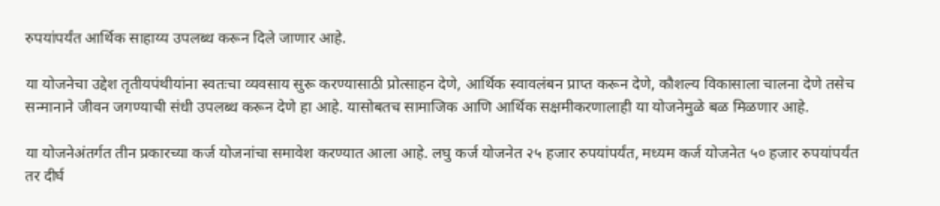रुपयांपर्यंत आर्थिक साहाय्य उपलब्ध करून दिले जाणार आहे.

या योजनेचा उद्देश तृतीयपंथीयांना स्वतःचा व्यवसाय सुरू करण्यासाठी प्रोत्साहन देणे, आर्थिक स्वावलंबन प्राप्त करून देणे, कौशल्य विकासाला चालना देणे तसेच सन्मानाने जीवन जगण्याची संधी उपलब्ध करून देणे हा आहे. यासोबतच सामाजिक आणि आर्थिक सक्षमीकरणालाही या योजनेमुळे बळ मिळणार आहे.

या योजनेअंतर्गत तीन प्रकारच्या कर्ज योजनांचा समावेश करण्यात आला आहे. लघु कर्ज योजनेत २५ हजार रुपयांपर्यंत, मध्यम कर्ज योजनेत ५० हजार रुपयांपर्यंत तर दीर्घ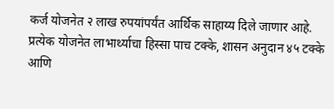कर्ज योजनेत २ लाख रुपयांपर्यंत आर्थिक साहाय्य दिले जाणार आहे. प्रत्येक योजनेत लाभार्थ्याचा हिस्सा पाच टक्के, शासन अनुदान ४५ टक्के आणि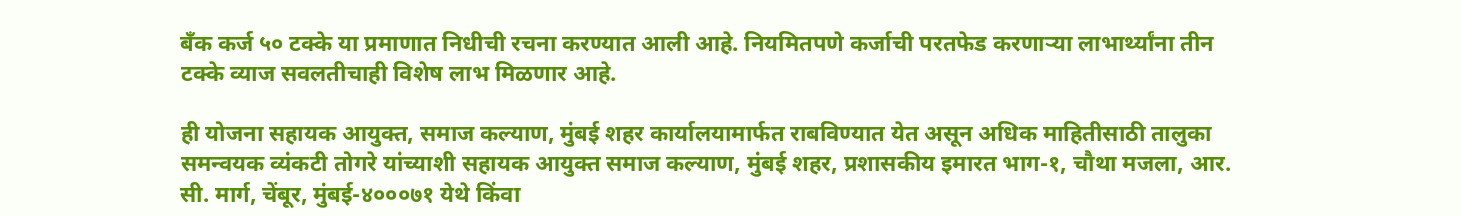बँक कर्ज ५० टक्के या प्रमाणात निधीची रचना करण्यात आली आहे. नियमितपणे कर्जाची परतफेड करणाऱ्या लाभार्थ्यांना तीन टक्के व्याज सवलतीचाही विशेष लाभ मिळणार आहे.

ही योजना सहायक आयुक्त, समाज कल्याण, मुंबई शहर कार्यालयामार्फत राबविण्यात येत असून अधिक माहितीसाठी तालुका समन्वयक व्यंकटी तोगरे यांच्याशी सहायक आयुक्त समाज कल्याण, मुंबई शहर, प्रशासकीय इमारत भाग-१, चौथा मजला, आर. सी. मार्ग, चेंबूर, मुंबई-४०००७१ येथे किंवा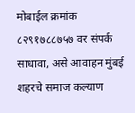मोबाईल क्रमांक ८२९१७८८७५७ वर संपर्क साधावा, असे आवाहन मुंबई शहरचे समाज कल्याण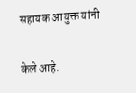सहायक आयुक्त यांनी

केले आहे.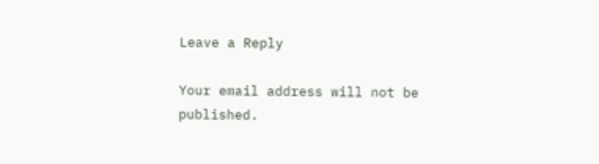Leave a Reply

Your email address will not be published.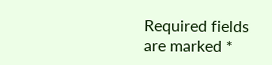Required fields are marked *